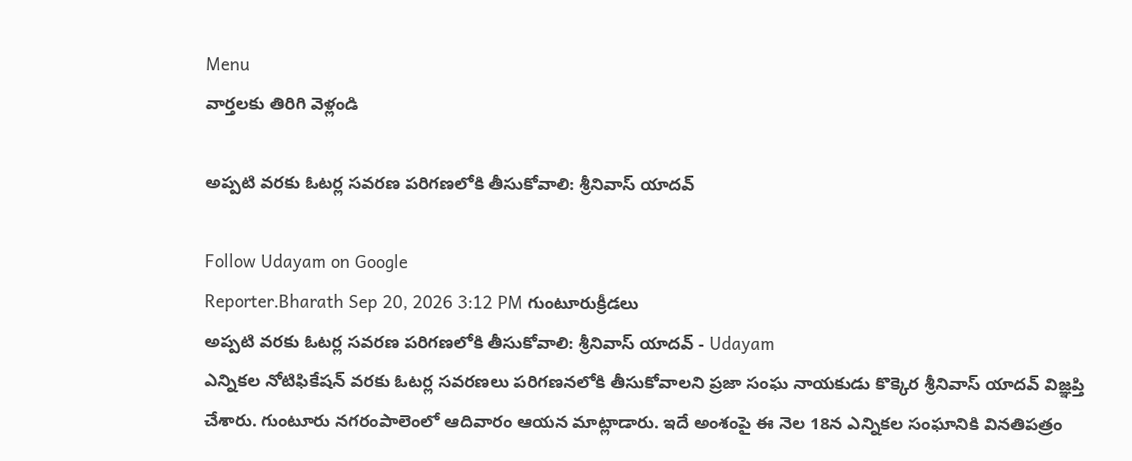Menu
వార్తలకు తిరిగి వెళ్లండి

అప్పటి వరకు ఓటర్ల సవరణ పరిగణలోకి తీసుకోవాలి: శ్రీనివాస్ యాదవ్

Follow Udayam on Google
Reporter.Bharath Sep 20, 2026 3:12 PM గుంటూరుక్రీడలు
అప్పటి వరకు ఓటర్ల సవరణ పరిగణలోకి తీసుకోవాలి: శ్రీనివాస్ యాదవ్ - Udayam
ఎన్నికల నోటిఫికేషన్ వరకు ఓటర్ల సవరణలు పరిగణనలోకి తీసుకోవాలని ప్రజా సంఘ నాయకుడు కొక్కెర శ్రీనివాస్ యాదవ్ విజ్ఞప్తి చేశారు. గుంటూరు నగరంపాలెంలో ఆదివారం ఆయన మాట్లాడారు. ఇదే అంశంపై ఈ నెల 18న ఎన్నికల సంఘానికి వినతిపత్రం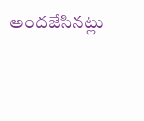అందజేసినట్లు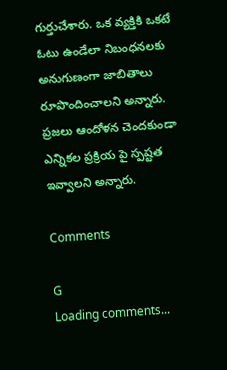గుర్తుచేశారు. ఒక వ్యక్తికి ఒకటే ఓటు ఉండేలా నిబంధనలకు అనుగుణంగా జాబితాలు రూపొందించాలని అన్నారు. ప్రజలు ఆందోళన చెందకుండా ఎన్నికల ప్రక్రియ పై స్పష్టత ఇవ్వాలని అన్నారు.

Comments

G
Loading comments...